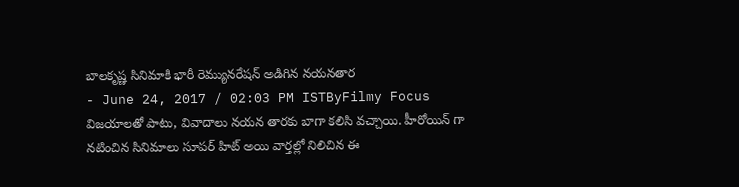బాలకృష్ణ సినిమాకి భారీ రెమ్యునరేషన్ అడిగిన నయనతార
- June 24, 2017 / 02:03 PM ISTByFilmy Focus
విజయాలతో పాటు, వివాదాలు నయన తారకు బాగా కలిసి వచ్చాయి. హీరోయిన్ గా నటించిన సినిమాలు సూపర్ హిట్ అయి వార్తల్లో నిలిచిన ఈ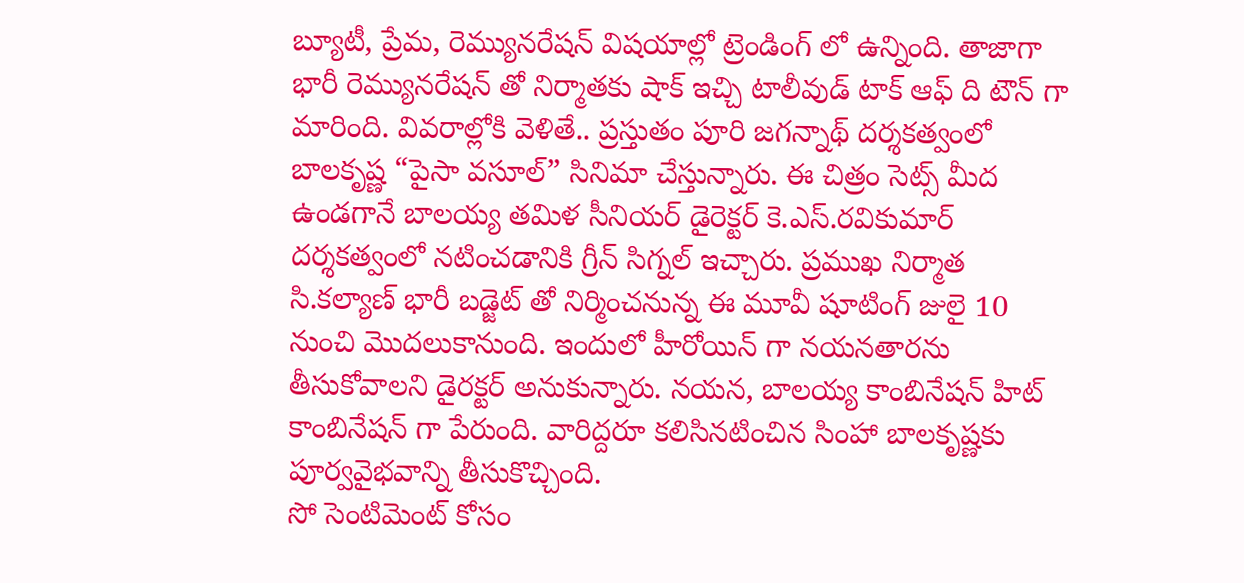బ్యూటీ, ప్రేమ, రెమ్యునరేషన్ విషయాల్లో ట్రెండింగ్ లో ఉన్నింది. తాజాగా భారీ రెమ్యునరేషన్ తో నిర్మాతకు షాక్ ఇచ్చి టాలీవుడ్ టాక్ ఆఫ్ ది టౌన్ గా మారింది. వివరాల్లోకి వెళితే.. ప్రస్తుతం పూరి జగన్నాథ్ దర్శకత్వంలో బాలకృష్ణ “పైసా వసూల్” సినిమా చేస్తున్నారు. ఈ చిత్రం సెట్స్ మీద ఉండగానే బాలయ్య తమిళ సీనియర్ డైరెక్టర్ కె.ఎస్.రవికుమార్ దర్శకత్వంలో నటించడానికి గ్రీన్ సిగ్నల్ ఇచ్చారు. ప్రముఖ నిర్మాత సి.కల్యాణ్ భారీ బడ్జెట్ తో నిర్మించనున్న ఈ మూవీ షూటింగ్ జులై 10 నుంచి మొదలుకానుంది. ఇందులో హీరోయిన్ గా నయనతారను తీసుకోవాలని డైరక్టర్ అనుకున్నారు. నయన, బాలయ్య కాంబినేషన్ హిట్ కాంబినేషన్ గా పేరుంది. వారిద్దరూ కలిసినటించిన సింహా బాలకృష్ణకు పూర్వవైభవాన్ని తీసుకొచ్చింది.
సో సెంటిమెంట్ కోసం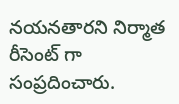నయనతారని నిర్మాత రీసెంట్ గా సంప్రదించారు.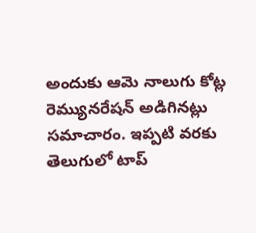అందుకు ఆమె నాలుగు కోట్ల రెమ్యునరేషన్ అడిగినట్లు సమాచారం. ఇప్పటి వరకు తెలుగులో టాప్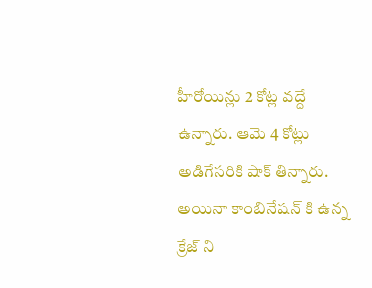హీరోయిన్లు 2 కోట్ల వద్దే ఉన్నారు. ఆమె 4 కోట్లు అడిగేసరికి షాక్ తిన్నారు. అయినా కాంబినేషన్ కి ఉన్న క్రేజ్ ని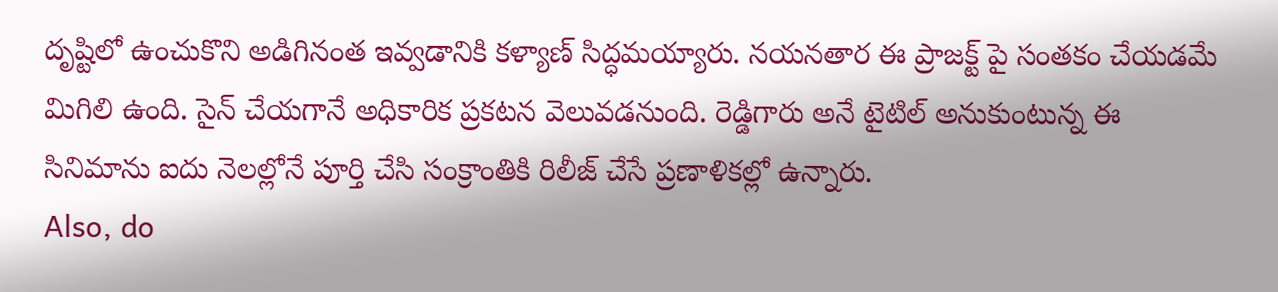దృష్టిలో ఉంచుకొని అడిగినంత ఇవ్వడానికి కళ్యాణ్ సిద్ధమయ్యారు. నయనతార ఈ ప్రాజక్ట్ పై సంతకం చేయడమే మిగిలి ఉంది. సైన్ చేయగానే అధికారిక ప్రకటన వెలువడనుంది. రెడ్డిగారు అనే టైటిల్ అనుకుంటున్న ఈ సినిమాను ఐదు నెలల్లోనే పూర్తి చేసి సంక్రాంతికి రిలీజ్ చేసే ప్రణాళికల్లో ఉన్నారు.
Also, do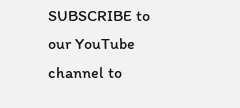SUBSCRIBE to our YouTube channel to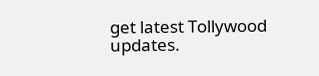get latest Tollywood updates.